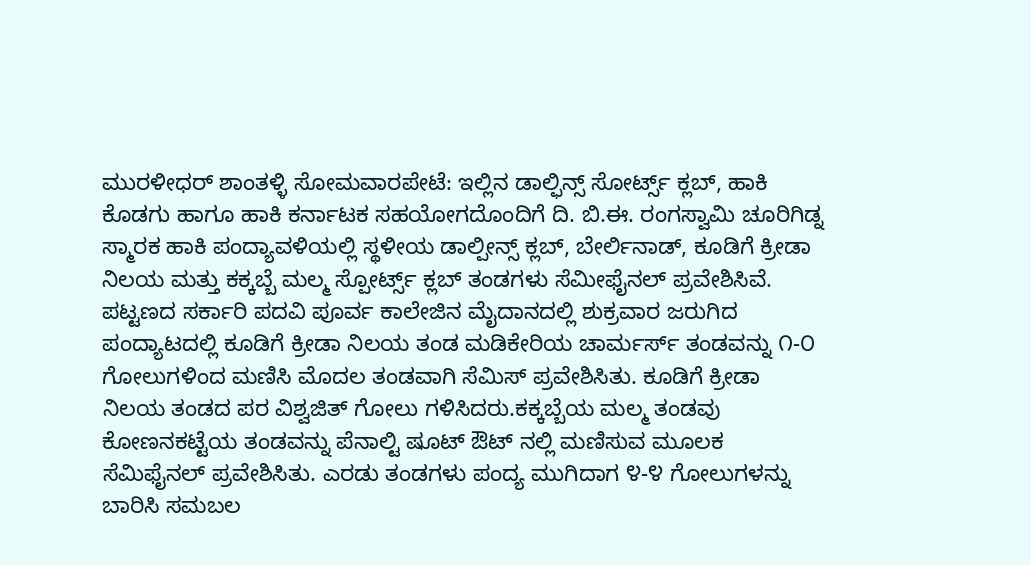ಮುರಳೀಧರ್ ಶಾಂತಳ್ಳಿ ಸೋಮವಾರಪೇಟೆ: ಇಲ್ಲಿನ ಡಾಲ್ಫಿನ್ಸ್ ಸೋರ್ಟ್ಸ್ ಕ್ಲಬ್, ಹಾಕಿ ಕೊಡಗು ಹಾಗೂ ಹಾಕಿ ಕರ್ನಾಟಕ ಸಹಯೋಗದೊಂದಿಗೆ ದಿ. ಬಿ.ಈ. ರಂಗಸ್ವಾಮಿ ಚೂರಿಗಿಡ್ನ ಸ್ಮಾರಕ ಹಾಕಿ ಪಂದ್ಯಾವಳಿಯಲ್ಲಿ ಸ್ಥಳೀಯ ಡಾಲ್ಪೀನ್ಸ್ ಕ್ಲಬ್, ಬೇರ್ಲಿನಾಡ್, ಕೂಡಿಗೆ ಕ್ರೀಡಾ ನಿಲಯ ಮತ್ತು ಕಕ್ಕಬ್ಬೆ ಮಲ್ಮ ಸ್ಪೋರ್ಟ್ಸ್ ಕ್ಲಬ್ ತಂಡಗಳು ಸೆಮೀಫೈನಲ್ ಪ್ರವೇಶಿಸಿವೆ.
ಪಟ್ಟಣದ ಸರ್ಕಾರಿ ಪದವಿ ಪೂರ್ವ ಕಾಲೇಜಿನ ಮೈದಾನದಲ್ಲಿ ಶುಕ್ರವಾರ ಜರುಗಿದ ಪಂದ್ಯಾಟದಲ್ಲಿ ಕೂಡಿಗೆ ಕ್ರೀಡಾ ನಿಲಯ ತಂಡ ಮಡಿಕೇರಿಯ ಚಾರ್ಮರ್ಸ್ ತಂಡವನ್ನು ೧-೦ ಗೋಲುಗಳಿಂದ ಮಣಿಸಿ ಮೊದಲ ತಂಡವಾಗಿ ಸೆಮಿಸ್ ಪ್ರವೇಶಿಸಿತು. ಕೂಡಿಗೆ ಕ್ರೀಡಾ ನಿಲಯ ತಂಡದ ಪರ ವಿಶ್ವಜಿತ್ ಗೋಲು ಗಳಿಸಿದರು.ಕಕ್ಕಬ್ಬೆಯ ಮಲ್ಮ ತಂಡವು ಕೋಣನಕಟ್ಟೆಯ ತಂಡವನ್ನು ಪೆನಾಲ್ಟಿ ಷೂಟ್ ಔಟ್ ನಲ್ಲಿ ಮಣಿಸುವ ಮೂಲಕ ಸೆಮಿಫೈನಲ್ ಪ್ರವೇಶಿಸಿತು. ಎರಡು ತಂಡಗಳು ಪಂದ್ಯ ಮುಗಿದಾಗ ೪-೪ ಗೋಲುಗಳನ್ನು ಬಾರಿಸಿ ಸಮಬಲ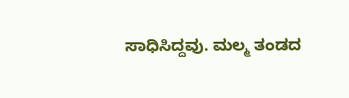ಸಾಧಿಸಿದ್ದವು. ಮಲ್ಮ ತಂಡದ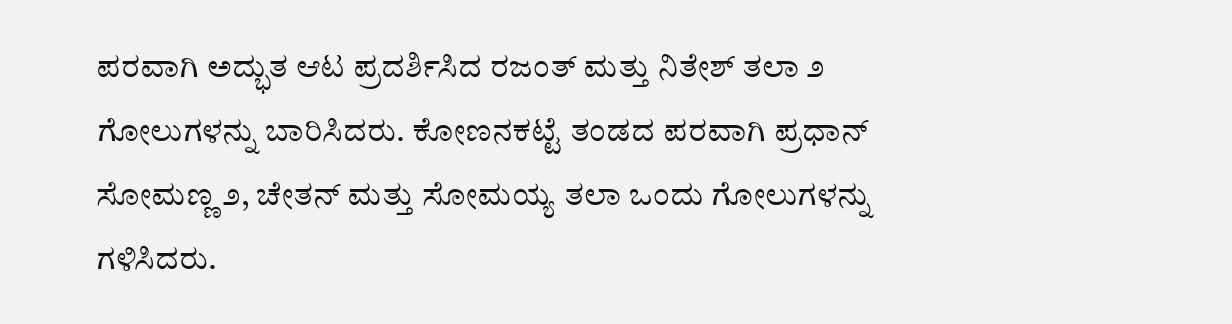ಪರವಾಗಿ ಅದ್ಭುತ ಆಟ ಪ್ರದರ್ಶಿಸಿದ ರಜಂತ್ ಮತ್ತು ನಿತೇಶ್ ತಲಾ ೨ ಗೋಲುಗಳನ್ನು ಬಾರಿಸಿದರು. ಕೋಣನಕಟ್ಟೆ ತಂಡದ ಪರವಾಗಿ ಪ್ರಧಾನ್ ಸೋಮಣ್ಣ ೨, ಚೇತನ್ ಮತ್ತು ಸೋಮಯ್ಯ ತಲಾ ಒಂದು ಗೋಲುಗಳನ್ನು ಗಳಿಸಿದರು.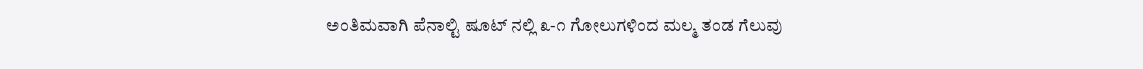ಅಂತಿಮವಾಗಿ ಪೆನಾಲ್ಟಿ ಷೂಟ್ ನಲ್ಲಿ ೩-೧ ಗೋಲುಗಳಿಂದ ಮಲ್ಮ ತಂಡ ಗೆಲುವು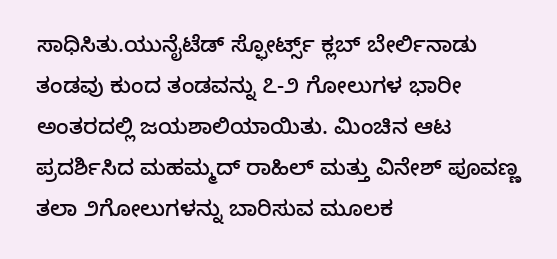ಸಾಧಿಸಿತು.ಯುನೈಟೆಡ್ ಸ್ಫೋರ್ಟ್ಸ್ ಕ್ಲಬ್ ಬೇರ್ಲಿನಾಡು ತಂಡವು ಕುಂದ ತಂಡವನ್ನು ೭-೨ ಗೋಲುಗಳ ಭಾರೀ ಅಂತರದಲ್ಲಿ ಜಯಶಾಲಿಯಾಯಿತು. ಮಿಂಚಿನ ಆಟ ಪ್ರದರ್ಶಿಸಿದ ಮಹಮ್ಮದ್ ರಾಹಿಲ್ ಮತ್ತು ವಿನೇಶ್ ಪೂವಣ್ಣ ತಲಾ ೨ಗೋಲುಗಳನ್ನು ಬಾರಿಸುವ ಮೂಲಕ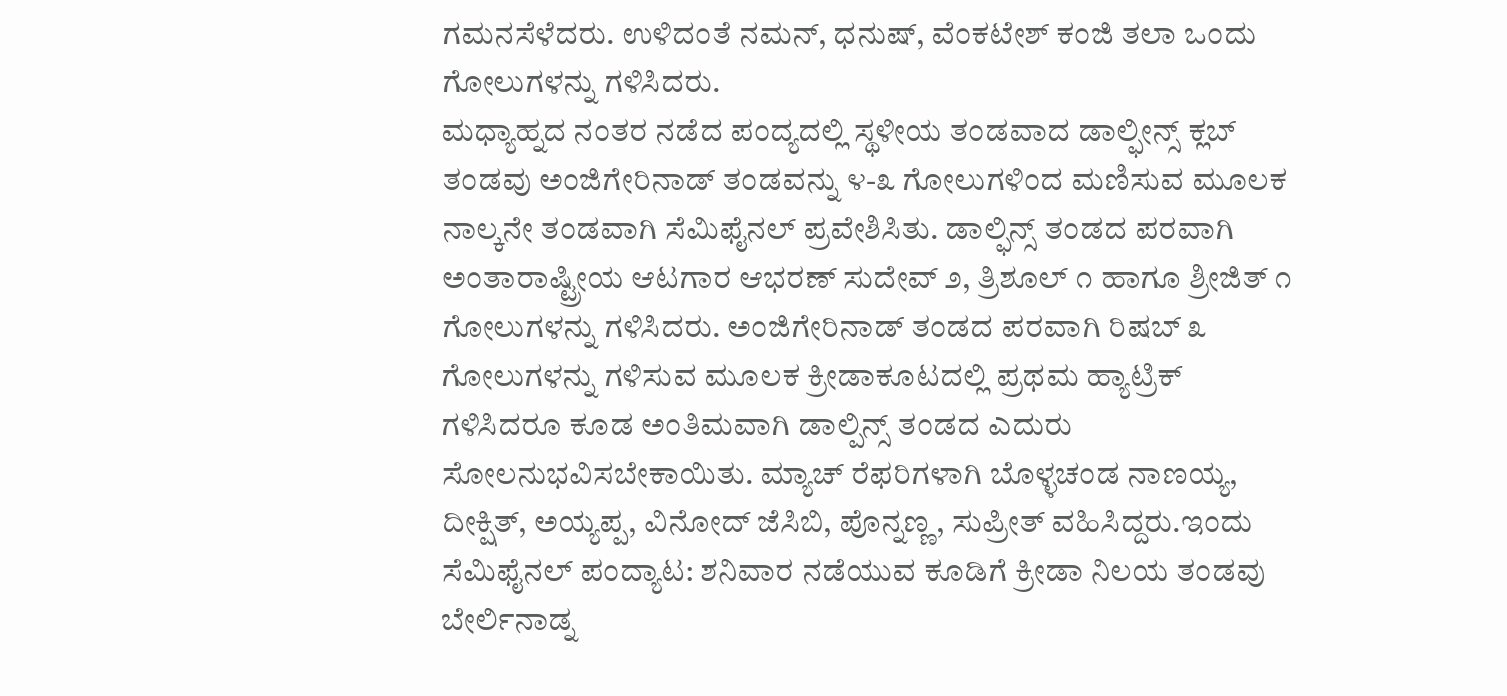ಗಮನಸೆಳೆದರು. ಉಳಿದಂತೆ ನಮನ್, ಧನುಷ್, ವೆಂಕಟೇಶ್ ಕಂಜಿ ತಲಾ ಒಂದು ಗೋಲುಗಳನ್ನು ಗಳಿಸಿದರು.
ಮಧ್ಯಾಹ್ನದ ನಂತರ ನಡೆದ ಪಂದ್ಯದಲ್ಲಿ ಸ್ಥಳೀಯ ತಂಡವಾದ ಡಾಲ್ಫೀನ್ಸ್ ಕ್ಲಬ್ ತಂಡವು ಅಂಜಿಗೇರಿನಾಡ್ ತಂಡವನ್ನು ೪-೩ ಗೋಲುಗಳಿಂದ ಮಣಿಸುವ ಮೂಲಕ ನಾಲ್ಕನೇ ತಂಡವಾಗಿ ಸೆಮಿಫೈನಲ್ ಪ್ರವೇಶಿಸಿತು. ಡಾಲ್ಫಿನ್ಸ್ ತಂಡದ ಪರವಾಗಿ ಅಂತಾರಾಷ್ಟ್ರೀಯ ಆಟಗಾರ ಆಭರಣ್ ಸುದೇವ್ ೨, ತ್ರಿಶೂಲ್ ೧ ಹಾಗೂ ಶ್ರೀಜಿತ್ ೧ ಗೋಲುಗಳನ್ನು ಗಳಿಸಿದರು. ಅಂಜಿಗೇರಿನಾಡ್ ತಂಡದ ಪರವಾಗಿ ರಿಷಬ್ ೩ ಗೋಲುಗಳನ್ನು ಗಳಿಸುವ ಮೂಲಕ ಕ್ರೀಡಾಕೂಟದಲ್ಲಿ ಪ್ರಥಮ ಹ್ಯಾಟ್ರಿಕ್ ಗಳಿಸಿದರೂ ಕೂಡ ಅಂತಿಮವಾಗಿ ಡಾಲ್ಪಿನ್ಸ್ ತಂಡದ ಎದುರು ಸೋಲನುಭವಿಸಬೇಕಾಯಿತು. ಮ್ಯಾಚ್ ರೆಫರಿಗಳಾಗಿ ಬೊಳ್ಳಚಂಡ ನಾಣಯ್ಯ, ದೀಕ್ಷಿತ್, ಅಯ್ಯಪ್ಪ, ವಿನೋದ್ ಜೆಸಿಬಿ, ಪೊನ್ನಣ್ಣ, ಸುಪ್ರೀತ್ ವಹಿಸಿದ್ದರು.ಇಂದು ಸೆಮಿಫೈನಲ್ ಪಂದ್ಯಾಟ: ಶನಿವಾರ ನಡೆಯುವ ಕೂಡಿಗೆ ಕ್ರೀಡಾ ನಿಲಯ ತಂಡವು ಬೇರ್ಲಿನಾಡ್ನ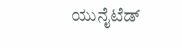ಯುನೈಟೆಡ್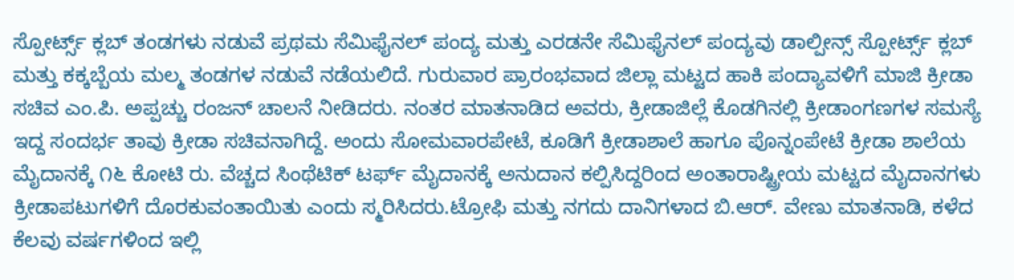ಸ್ಪೋರ್ಟ್ಸ್ ಕ್ಲಬ್ ತಂಡಗಳು ನಡುವೆ ಪ್ರಥಮ ಸೆಮಿಫೈನಲ್ ಪಂದ್ಯ ಮತ್ತು ಎರಡನೇ ಸೆಮಿಫೈನಲ್ ಪಂದ್ಯವು ಡಾಲ್ಪೀನ್ಸ್ ಸ್ಪೋರ್ಟ್ಸ್ ಕ್ಲಬ್ ಮತ್ತು ಕಕ್ಕಬ್ಬೆಯ ಮಲ್ಮ ತಂಡಗಳ ನಡುವೆ ನಡೆಯಲಿದೆ. ಗುರುವಾರ ಪ್ರಾರಂಭವಾದ ಜಿಲ್ಲಾ ಮಟ್ಟದ ಹಾಕಿ ಪಂದ್ಯಾವಳಿಗೆ ಮಾಜಿ ಕ್ರೀಡಾ ಸಚಿವ ಎಂ.ಪಿ. ಅಪ್ಪಚ್ಚು ರಂಜನ್ ಚಾಲನೆ ನೀಡಿದರು. ನಂತರ ಮಾತನಾಡಿದ ಅವರು, ಕ್ರೀಡಾಜಿಲ್ಲೆ ಕೊಡಗಿನಲ್ಲಿ ಕ್ರೀಡಾಂಗಣಗಳ ಸಮಸ್ಯೆ ಇದ್ದ ಸಂದರ್ಭ ತಾವು ಕ್ರೀಡಾ ಸಚಿವನಾಗಿದ್ದೆ. ಅಂದು ಸೋಮವಾರಪೇಟೆ, ಕೂಡಿಗೆ ಕ್ರೀಡಾಶಾಲೆ ಹಾಗೂ ಪೊನ್ನಂಪೇಟೆ ಕ್ರೀಡಾ ಶಾಲೆಯ ಮೈದಾನಕ್ಕೆ ೧೬ ಕೋಟಿ ರು. ವೆಚ್ಚದ ಸಿಂಥೆಟಿಕ್ ಟರ್ಫ್ ಮೈದಾನಕ್ಕೆ ಅನುದಾನ ಕಲ್ಪಿಸಿದ್ದರಿಂದ ಅಂತಾರಾಷ್ಟ್ರೀಯ ಮಟ್ಟದ ಮೈದಾನಗಳು ಕ್ರೀಡಾಪಟುಗಳಿಗೆ ದೊರಕುವಂತಾಯಿತು ಎಂದು ಸ್ಮರಿಸಿದರು.ಟ್ರೋಫಿ ಮತ್ತು ನಗದು ದಾನಿಗಳಾದ ಬಿ.ಆರ್. ವೇಣು ಮಾತನಾಡಿ, ಕಳೆದ ಕೆಲವು ವರ್ಷಗಳಿಂದ ಇಲ್ಲಿ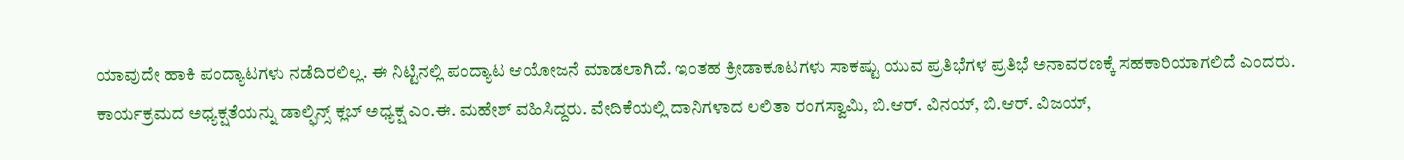ಯಾವುದೇ ಹಾಕಿ ಪಂದ್ಯಾಟಗಳು ನಡೆದಿರಲಿಲ್ಲ. ಈ ನಿಟ್ಟಿನಲ್ಲಿ ಪಂದ್ಯಾಟ ಆಯೋಜನೆ ಮಾಡಲಾಗಿದೆ. ಇಂತಹ ಕ್ರೀಡಾಕೂಟಗಳು ಸಾಕಷ್ಟು ಯುವ ಪ್ರತಿಭೆಗಳ ಪ್ರತಿಭೆ ಅನಾವರಣಕ್ಕೆ ಸಹಕಾರಿಯಾಗಲಿದೆ ಎಂದರು. ಕಾರ್ಯಕ್ರಮದ ಅಧ್ಯಕ್ಷತೆಯನ್ನು ಡಾಲ್ಫಿನ್ಸ್ ಕ್ಲಬ್ ಅಧ್ಯಕ್ಷ ಎಂ.ಈ. ಮಹೇಶ್ ವಹಿಸಿದ್ದರು. ವೇದಿಕೆಯಲ್ಲಿ ದಾನಿಗಳಾದ ಲಲಿತಾ ರಂಗಸ್ವಾಮಿ, ಬಿ.ಆರ್. ವಿನಯ್, ಬಿ.ಆರ್. ವಿಜಯ್,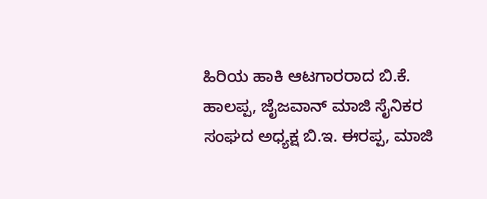ಹಿರಿಯ ಹಾಕಿ ಆಟಗಾರರಾದ ಬಿ.ಕೆ. ಹಾಲಪ್ಪ, ಜೈಜವಾನ್ ಮಾಜಿ ಸೈನಿಕರ ಸಂಘದ ಅಧ್ಯಕ್ಷ ಬಿ.ಇ. ಈರಪ್ಪ, ಮಾಜಿ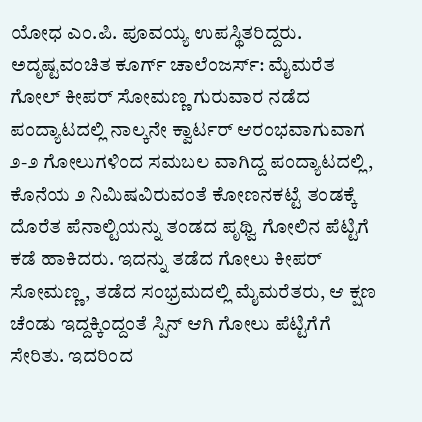ಯೋಧ ಎಂ.ಪಿ. ಪೂವಯ್ಯ ಉಪಸ್ಥಿತರಿದ್ದರು. ಅದೃಷ್ಟವಂಚಿತ ಕೂರ್ಗ್ ಚಾಲೆಂಜರ್ಸ್: ಮೈಮರೆತ ಗೋಲ್ ಕೀಪರ್ ಸೋಮಣ್ಣ ಗುರುವಾರ ನಡೆದ ಪಂದ್ಯಾಟದಲ್ಲಿ ನಾಲ್ಕನೇ ಕ್ವಾರ್ಟರ್ ಆರಂಭವಾಗುವಾಗ ೨-೨ ಗೋಲುಗಳಿಂದ ಸಮಬಲ ವಾಗಿದ್ದ ಪಂದ್ಯಾಟದಲ್ಲಿ, ಕೊನೆಯ ೨ ನಿಮಿಷವಿರುವಂತೆ ಕೋಣನಕಟ್ಟೆ ತಂಡಕ್ಕೆ ದೊರೆತ ಪೆನಾಲ್ಟಿಯನ್ನು ತಂಡದ ಪೃಥ್ವಿ ಗೋಲಿನ ಪೆಟ್ಟಿಗೆ ಕಡೆ ಹಾಕಿದರು. ಇದನ್ನು ತಡೆದ ಗೋಲು ಕೀಪರ್ ಸೋಮಣ್ಣ, ತಡೆದ ಸಂಭ್ರಮದಲ್ಲಿ ಮೈಮರೆತರು, ಆ ಕ್ಷಣ ಚೆಂಡು ಇದ್ದಕ್ಕಿಂದ್ದಂತೆ ಸ್ಪಿನ್ ಆಗಿ ಗೋಲು ಪೆಟ್ಟಿಗೆಗೆ ಸೇರಿತು. ಇದರಿಂದ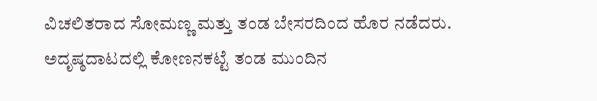ವಿಚಲಿತರಾದ ಸೋಮಣ್ಣ ಮತ್ತು ತಂಡ ಬೇಸರದಿಂದ ಹೊರ ನಡೆದರು. ಅದೃಷ್ಠದಾಟದಲ್ಲಿ ಕೋಣನಕಟ್ಟೆ ತಂಡ ಮುಂದಿನ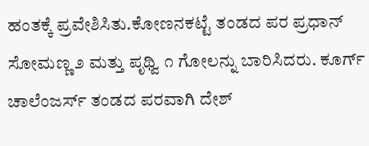ಹಂತಕ್ಕೆ ಪ್ರವೇಶಿಸಿತು.ಕೋಣನಕಟ್ಟೆ ತಂಡದ ಪರ ಪ್ರಧಾನ್ ಸೋಮಣ್ಣ ೨ ಮತ್ತು ಪೃಥ್ವಿ ೧ ಗೋಲನ್ನು ಬಾರಿಸಿದರು. ಕೂರ್ಗ್ ಚಾಲೆಂಜರ್ಸ್ ತಂಡದ ಪರವಾಗಿ ದೇಶ್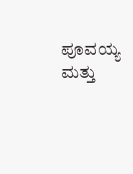ಪೂವಯ್ಯ ಮತ್ತು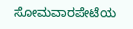ಸೋಮವಾರಪೇಟೆಯ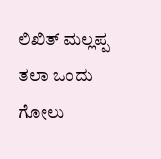ಲಿಖಿತ್ ಮಲ್ಲಪ್ಪ ತಲಾ ಒಂದು ಗೋಲು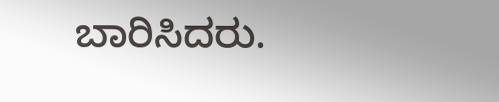ಬಾರಿಸಿದರು.